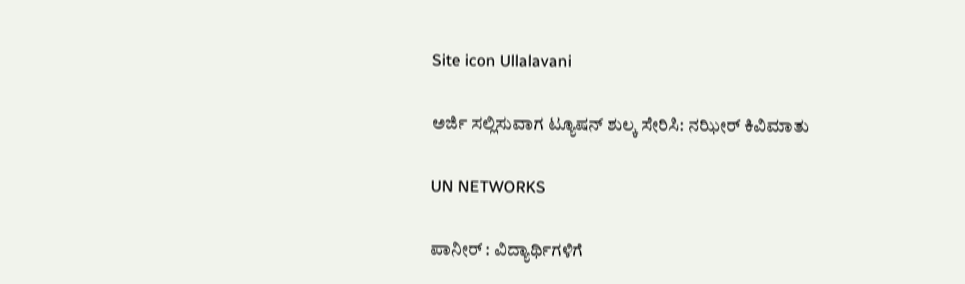Site icon Ullalavani

ಅರ್ಜಿ ಸಲ್ಲಿಸುವಾಗ ಟ್ಯೂಷನ್ ಶುಲ್ಕ ಸೇರಿಸಿ: ನಝೀರ್ ಕಿವಿಮಾತು

UN NETWORKS

ಪಾನೀರ್ : ವಿದ್ಯಾರ್ಥಿಗಳಿಗೆ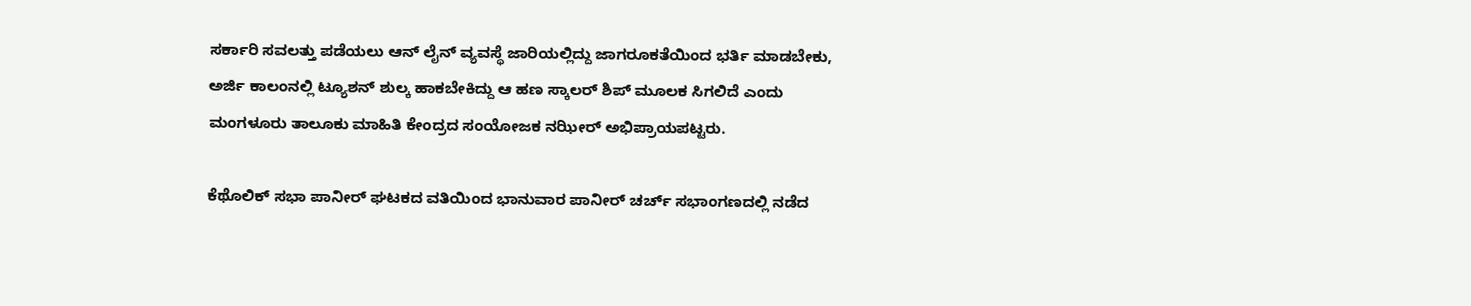ಸರ್ಕಾರಿ ಸವಲತ್ತು ಪಡೆಯಲು ಆನ್ ಲೈನ್ ವ್ಯವಸ್ಥೆ ಜಾರಿಯಲ್ಲಿದ್ದು ಜಾಗರೂಕತೆಯಿಂದ ಭರ್ತಿ ಮಾಡಬೇಕು, ಅರ್ಜಿ ಕಾಲಂನಲ್ಲಿ ಟ್ಯೂಶನ್ ಶುಲ್ಕ ಹಾಕಬೇಕಿದ್ದು ಆ ಹಣ ಸ್ಕಾಲರ್ ಶಿಪ್ ಮೂಲಕ ಸಿಗಲಿದೆ ಎಂದು ಮಂಗಳೂರು ತಾಲೂಕು ಮಾಹಿತಿ ಕೇಂದ್ರದ ಸಂಯೋಜಕ ನಝೀರ್ ಅಭಿಪ್ರಾಯಪಟ್ಟರು.

ಕೆಥೊಲಿಕ್ ಸಭಾ ಪಾನೀರ್ ಘಟಕದ ವತಿಯಿಂದ ಭಾನುವಾರ ಪಾನೀರ್ ಚರ್ಚ್ ಸಭಾಂಗಣದಲ್ಲಿ ನಡೆದ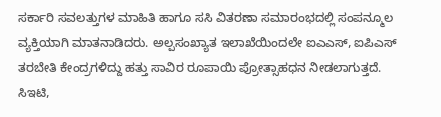ಸರ್ಕಾರಿ ಸವಲತ್ತುಗಳ ಮಾಹಿತಿ ಹಾಗೂ ಸಸಿ ವಿತರಣಾ ಸಮಾರಂಭದಲ್ಲಿ ಸಂಪನ್ಮೂಲ ವ್ಯಕ್ತಿಯಾಗಿ ಮಾತನಾಡಿದರು. ಅಲ್ಪಸಂಖ್ಯಾತ ಇಲಾಖೆಯಿಂದಲೇ ಐಎಎಸ್, ಐಪಿಎಸ್ ತರಬೇತಿ ಕೇಂದ್ರಗಳಿದ್ದು ಹತ್ತು ಸಾವಿರ ರೂಪಾಯಿ ಪ್ರೋತ್ಸಾಹಧನ ನೀಡಲಾಗುತ್ತದೆ. ಸಿಇಟಿ,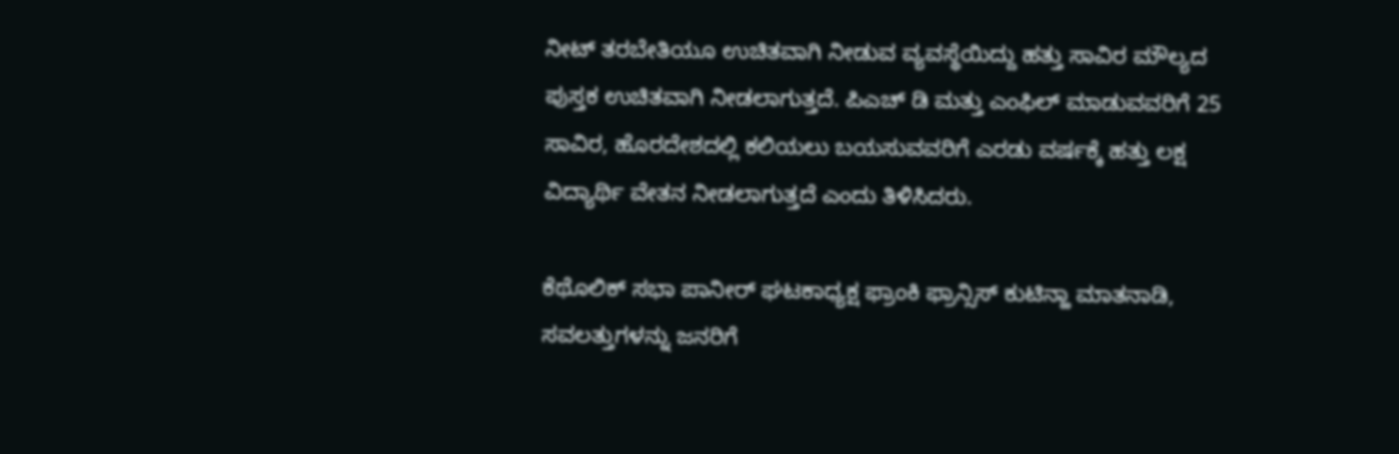ನೀಟ್ ತರಬೇತಿಯೂ ಉಚಿತವಾಗಿ ನೀಡುವ ವ್ಯವಸ್ಥೆಯಿದ್ದು ಹತ್ತು ಸಾವಿರ ಮೌಲ್ಯದ ಪುಸ್ತಕ ಉಚಿತವಾಗಿ ನೀಡಲಾಗುತ್ತದೆ. ಪಿಎಚ್ ಡಿ ಮತ್ತು ಎಂಫಿಲ್ ಮಾಡುವವರಿಗೆ 25 ಸಾವಿರ, ಹೊರದೇಶದಲ್ಲಿ ಕಲಿಯಲು ಬಯಸುವವರಿಗೆ ಎರಡು ವರ್ಷಕ್ಕೆ ಹತ್ತು ಲಕ್ಷ ವಿದ್ಯಾರ್ಥಿ ವೇತನ ನೀಡಲಾಗುತ್ತದೆ ಎಂದು ತಿಳಿಸಿದರು.

ಕೆಥೊಲಿಕ್ ಸಭಾ ಪಾನೀರ್ ಘಟಕಾಧ್ಯಕ್ಷ ಫ್ರಾಂಕಿ ಫ್ರಾನ್ಸಿಸ್ ಕುಟಿನ್ಹಾ ಮಾತನಾಡಿ, ಸವಲತ್ತುಗಳನ್ನು ಜನರಿಗೆ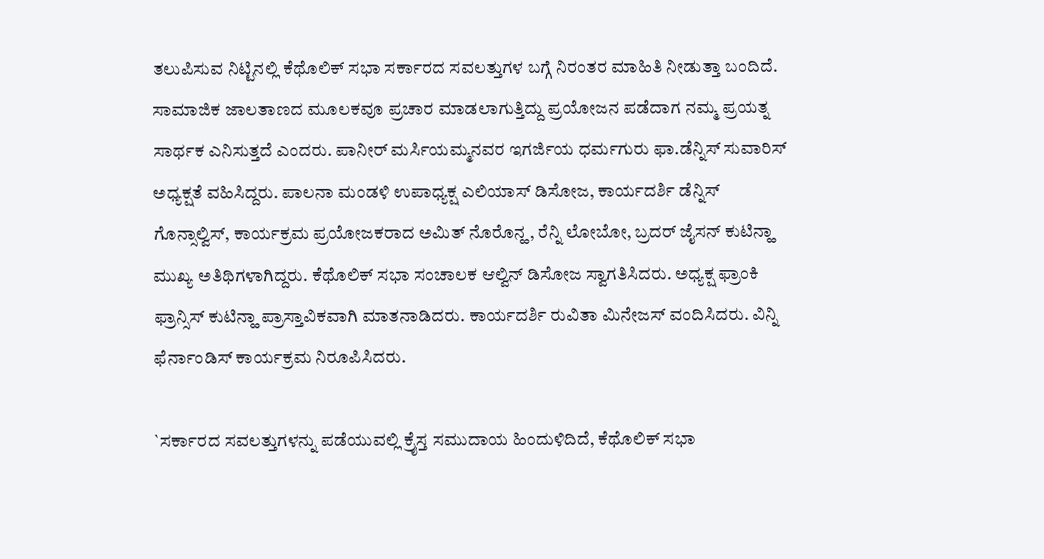ತಲುಪಿಸುವ ನಿಟ್ಟಿನಲ್ಲಿ ಕೆಥೊಲಿಕ್ ಸಭಾ ಸರ್ಕಾರದ ಸವಲತ್ತುಗಳ ಬಗ್ಗೆ ನಿರಂತರ ಮಾಹಿತಿ ನೀಡುತ್ತಾ ಬಂದಿದೆ. ಸಾಮಾಜಿಕ ಜಾಲತಾಣದ ಮೂಲಕವೂ ಪ್ರಚಾರ ಮಾಡಲಾಗುತ್ತಿದ್ದು ಪ್ರಯೋಜನ ಪಡೆದಾಗ ನಮ್ಮ ಪ್ರಯತ್ನ ಸಾರ್ಥಕ ಎನಿಸುತ್ತದೆ ಎಂದರು. ಪಾನೀರ್ ಮರ್ಸಿಯಮ್ಮನವರ ಇಗರ್ಜಿಯ ಧರ್ಮಗುರು ಫಾ.ಡೆನ್ನಿಸ್ ಸುವಾರಿಸ್ ಅಧ್ಯಕ್ಷತೆ ವಹಿಸಿದ್ದರು. ಪಾಲನಾ ಮಂಡಳಿ ಉಪಾಧ್ಯಕ್ಷ ಎಲಿಯಾಸ್ ಡಿಸೋಜ, ಕಾರ್ಯದರ್ಶಿ ಡೆನ್ನಿಸ್ ಗೊನ್ಸಾಲ್ವಿಸ್, ಕಾರ್ಯಕ್ರಮ ಪ್ರಯೋಜಕರಾದ ಅಮಿತ್ ನೊರೊನ್ಹ, ರೆನ್ನಿ ಲೋಬೋ, ಬ್ರದರ್ ಜೈಸನ್ ಕುಟಿನ್ಹಾ ಮುಖ್ಯ ಅತಿಥಿಗಳಾಗಿದ್ದರು. ಕೆಥೊಲಿಕ್ ಸಭಾ ಸಂಚಾಲಕ ಆಲ್ವಿನ್ ಡಿಸೋಜ ಸ್ವಾಗತಿಸಿದರು. ಅಧ್ಯಕ್ಷ ಫ್ರಾಂಕಿ ಫ್ರಾನ್ಸಿಸ್ ಕುಟಿನ್ಹಾ ಪ್ರಾಸ್ತಾವಿಕವಾಗಿ ಮಾತನಾಡಿದರು. ಕಾರ್ಯದರ್ಶಿ ರುವಿತಾ ಮಿನೇಜಸ್ ವಂದಿಸಿದರು. ವಿನ್ನಿ ಫೆರ್ನಾಂಡಿಸ್ ಕಾರ್ಯಕ್ರಮ ನಿರೂಪಿಸಿದರು.

`ಸರ್ಕಾರದ ಸವಲತ್ತುಗಳನ್ನು ಪಡೆಯುವಲ್ಲಿ ಕ್ರೈಸ್ತ ಸಮುದಾಯ ಹಿಂದುಳಿದಿದೆ, ಕೆಥೊಲಿಕ್ ಸಭಾ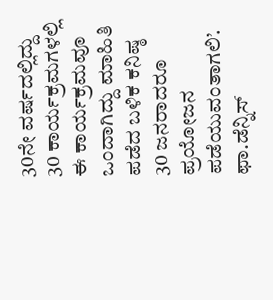30ನೇ ವರ್ಷದಲ್ಲಿದ್ದು 30 ಕಾರ್ಯಕ್ರಮಗಳಲ್ಲಿ ಈ ಕಾರ್ಯಕ್ರಮವೂ ಒಂದಾಗಿದ್ದು ಮಾಹಿತಿ ಪಡೆದ ಬಳಿಕ ಕನಿಷ್ಠ 30 ಜನರಾದರೂ ಪ್ರಯೋಜನ ಪಡೆಯುವಂತಾಗಲಿ’.
ಫಾ.ಡೆನ್ನಿಸ್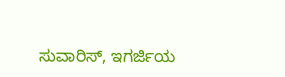ಸುವಾರಿಸ್, ಇಗರ್ಜಿಯ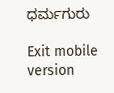ಧರ್ಮಗುರು

Exit mobile version